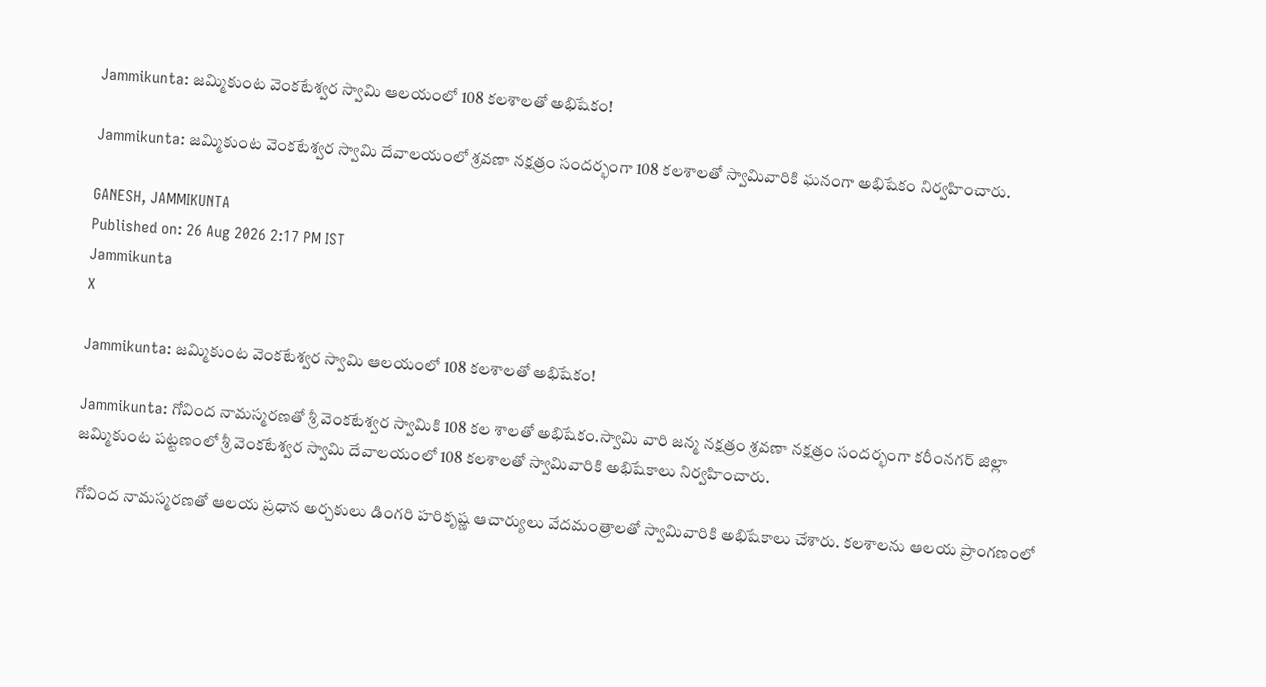Jammikunta: జమ్మికుంట వెంకటేశ్వర స్వామి ఆలయంలో 108 కలశాలతో అభిషేకం!

Jammikunta: జమ్మికుంట వెంకటేశ్వర స్వామి దేవాలయంలో శ్రవణా నక్షత్రం సందర్భంగా 108 కలశాలతో స్వామివారికి ఘనంగా అభిషేకం నిర్వహించారు.

GANESH, JAMMIKUNTA
Published on: 26 Aug 2026 2:17 PM IST
Jammikunta
X

Jammikunta: జమ్మికుంట వెంకటేశ్వర స్వామి ఆలయంలో 108 కలశాలతో అభిషేకం!

Jammikunta: గోవింద నామస్మరణతో శ్రీ వెంకటేశ్వర స్వామికి 108 కల శాలతో అభిషేకం.స్వామి వారి జన్మ నక్షత్రం శ్రవణా నక్షత్రం సందర్భంగా కరీంనగర్ జిల్లా జమ్మికుంట పట్టణంలో శ్రీ వెంకటేశ్వర స్వామి దేవాలయంలో 108 కలశాలతో స్వామివారికి అభిషేకాలు నిర్వహించారు.

గోవింద నామస్మరణతో ఆలయ ప్రధాన అర్చకులు డింగరి హరికృష్ణ ఆచార్యులు వేదమంత్రాలతో స్వామివారికి అభిషేకాలు చేశారు. కలశాలను ఆలయ ప్రాంగణంలో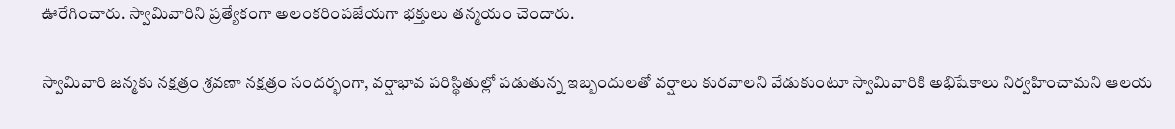ఊరేగించారు. స్వామివారిని ప్రత్యేకంగా అలంకరింపజేయగా భక్తులు తన్మయం చెందారు.

స్వామివారి జన్మకు నక్షత్రం శ్రవణా నక్షత్రం సందర్భంగా, వర్షాభావ పరిస్థితుల్లో పడుతున్న ఇబ్బందులతో వర్షాలు కురవాలని వేడుకుంటూ స్వామివారికి అభిషేకాలు నిర్వహించామని ఆలయ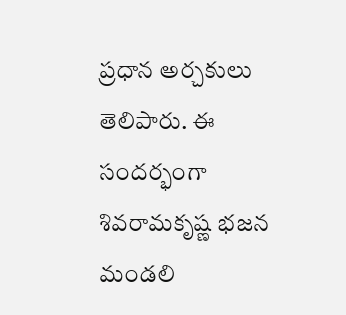ప్రధాన అర్చకులు తెలిపారు. ఈ సందర్భంగా శివరామకృష్ణ భజన మండలి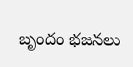బృందం భజనలు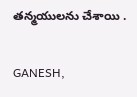తన్మయులను చేశాయి .

GANESH,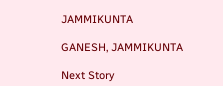JAMMIKUNTA

GANESH, JAMMIKUNTA

Next Story